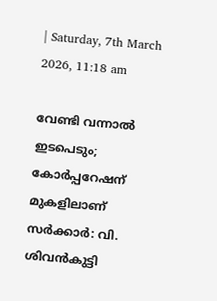| Saturday, 7th March 2026, 11:18 am

വേണ്ടി വന്നാല്‍ ഇടപെടും; കോര്‍പ്പറേഷന് മുകളിലാണ് സര്‍ക്കാര്‍: വി. ശിവന്‍കുട്ടി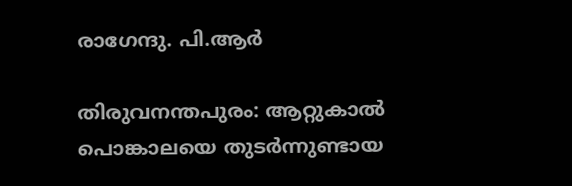രാഗേന്ദു. പി.ആര്‍

തിരുവനന്തപുരം: ആറ്റുകാല്‍ പൊങ്കാലയെ തുടര്‍ന്നുണ്ടായ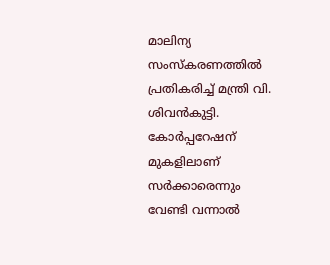മാലിന്യ സംസ്‌കരണത്തില്‍ പ്രതികരിച്ച് മന്ത്രി വി. ശിവന്‍കുട്ടി. കോര്‍പ്പറേഷന് മുകളിലാണ് സര്‍ക്കാരെന്നും വേണ്ടി വന്നാല്‍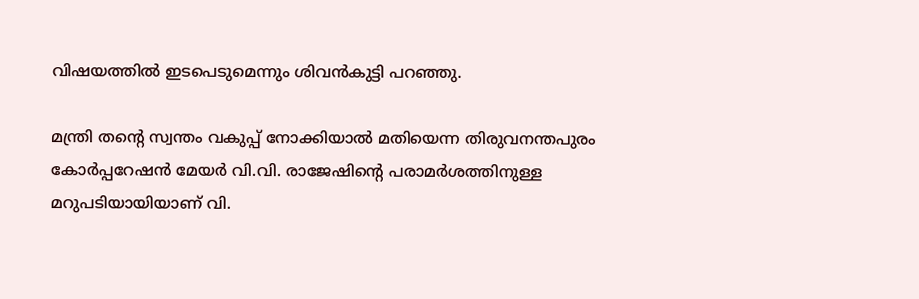വിഷയത്തില്‍ ഇടപെടുമെന്നും ശിവന്‍കുട്ടി പറഞ്ഞു.

മന്ത്രി തന്റെ സ്വന്തം വകുപ്പ് നോക്കിയാല്‍ മതിയെന്ന തിരുവനന്തപുരം കോര്‍പ്പറേഷന്‍ മേയര്‍ വി.വി. രാജേഷിന്റെ പരാമര്‍ശത്തിനുള്ള മറുപടിയായിയാണ് വി.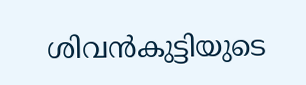ശിവന്‍കുട്ടിയുടെ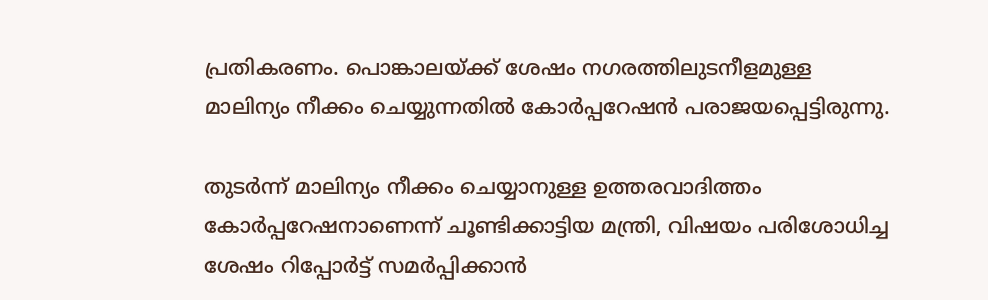പ്രതികരണം. പൊങ്കാലയ്ക്ക് ശേഷം നഗരത്തിലുടനീളമുള്ള മാലിന്യം നീക്കം ചെയ്യുന്നതില്‍ കോര്‍പ്പറേഷന്‍ പരാജയപ്പെട്ടിരുന്നു.

തുടര്‍ന്ന് മാലിന്യം നീക്കം ചെയ്യാനുള്ള ഉത്തരവാദിത്തം കോര്‍പ്പറേഷനാണെന്ന് ചൂണ്ടിക്കാട്ടിയ മന്ത്രി, വിഷയം പരിശോധിച്ച ശേഷം റിപ്പോര്‍ട്ട് സമര്‍പ്പിക്കാന്‍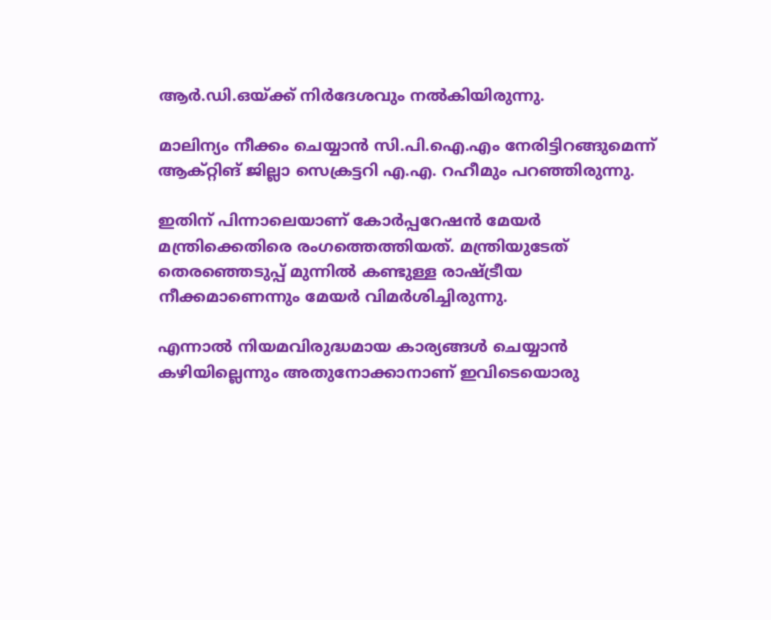ആര്‍.ഡി.ഒയ്ക്ക് നിര്‍ദേശവും നല്‍കിയിരുന്നു.

മാലിന്യം നീക്കം ചെയ്യാന്‍ സി.പി.ഐ.എം നേരിട്ടിറങ്ങുമെന്ന് ആക്റ്റിങ് ജില്ലാ സെക്രട്ടറി എ.എ. റഹീമും പറഞ്ഞിരുന്നു.

ഇതിന് പിന്നാലെയാണ് കോര്‍പ്പറേഷന്‍ മേയര്‍ മന്ത്രിക്കെതിരെ രംഗത്തെത്തിയത്. മന്ത്രിയുടേത് തെരഞ്ഞെടുപ്പ് മുന്നില്‍ കണ്ടുള്ള രാഷ്ട്രീയ നീക്കമാണെന്നും മേയര്‍ വിമര്‍ശിച്ചിരുന്നു.

എന്നാല്‍ നിയമവിരുദ്ധമായ കാര്യങ്ങള്‍ ചെയ്യാന്‍ കഴിയില്ലെന്നും അതുനോക്കാനാണ് ഇവിടെയൊരു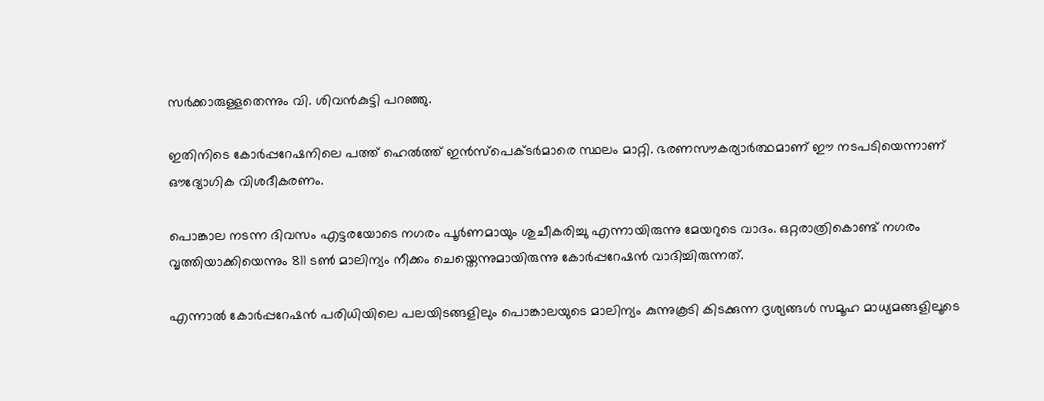സര്‍ക്കാരുള്ളതെന്നും വി. ശിവന്‍കുട്ടി പറഞ്ഞു.

ഇതിനിടെ കോര്‍പ്പറേഷനിലെ പത്ത് ഹെല്‍ത്ത് ഇന്‍സ്‌പെക്ടര്‍മാരെ സ്ഥലം മാറ്റി. ഭരണസൗകര്യാര്‍ത്ഥമാണ് ഈ നടപടിയെന്നാണ് ഔദ്യോഗിക വിശദീകരണം.

പൊങ്കാല നടന്ന ദിവസം എട്ടരയോടെ നഗരം പൂര്‍ണമായും ശുചീകരിച്ചു എന്നായിരുന്നു മേയറുടെ വാദം. ഒറ്റരാത്രികൊണ്ട് നഗരം വൃത്തിയാക്കിയെന്നും 811 ടൺ മാലിന്യം നീക്കം ചെയ്തെന്നുമായിരുന്നു കോര്‍പ്പറേഷന്‍ വാദിച്ചിരുന്നത്.

എന്നാല്‍ കോര്‍പ്പറേഷന്‍ പരിധിയിലെ പലയിടങ്ങളിലും പൊങ്കാലയുടെ മാലിന്യം കുന്നുകൂടി കിടക്കുന്ന ദൃശ്യങ്ങള്‍ സമൂഹ മാധ്യമങ്ങളിലൂടെ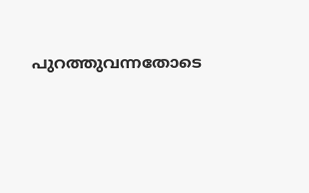പുറത്തുവന്നതോടെ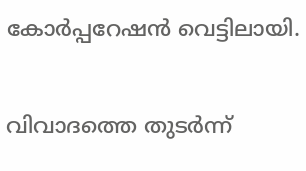കോര്‍പ്പറേഷന്‍ വെട്ടിലായി.

വിവാദത്തെ തുടര്‍ന്ന്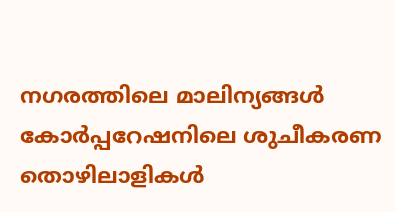നഗരത്തിലെ മാലിന്യങ്ങള്‍ കോര്‍പ്പറേഷനിലെ ശുചീകരണ തൊഴിലാളികള്‍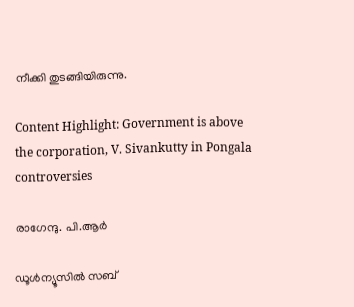നീക്കി തുടങ്ങിയിരുന്നു.

Content Highlight: Government is above the corporation, V. Sivankutty in Pongala controversies

രാഗേന്ദു. പി.ആര്‍

ഡൂള്‍ന്യൂസില്‍ സബ്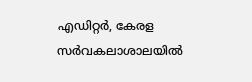എഡിറ്റര്‍, കേരള സര്‍വകലാശാലയില്‍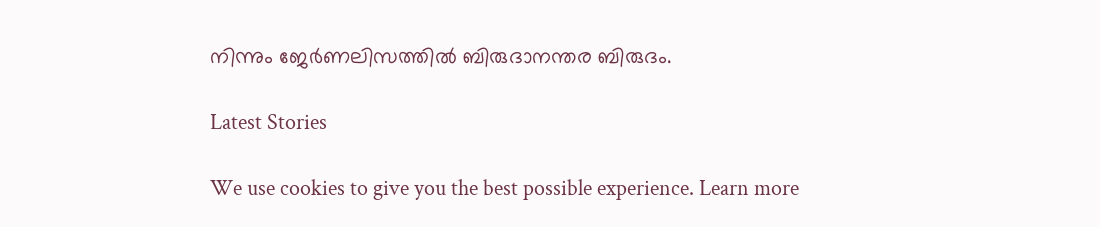നിന്നും ജേര്‍ണലിസത്തില്‍ ബിരുദാനന്തര ബിരുദം.

Latest Stories

We use cookies to give you the best possible experience. Learn more